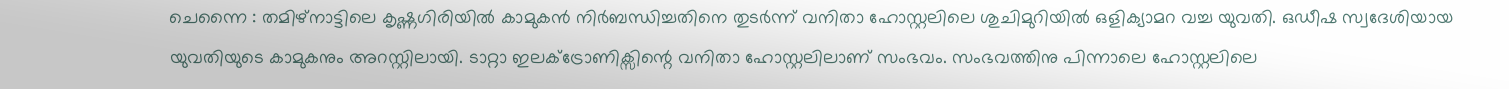ചെന്നൈ : തമിഴ്നാട്ടിലെ കൃഷ്ണഗിരിയിൽ കാമുകൻ നിർബന്ധിച്ചതിനെ തുടർന്ന് വനിതാ ഹോസ്റ്റലിലെ ശുചിമുറിയിൽ ഒളിക്യാമറ വച്ച യുവതി. ഒഡീഷ സ്വദേശിയായ യുവതിയുടെ കാമുകനും അറസ്റ്റിലായി. ടാറ്റാ ഇലക്ട്രോണിക്സിന്റെ വനിതാ ഹോസ്റ്റലിലാണ് സംഭവം. സംഭവത്തിനു പിന്നാലെ ഹോസ്റ്റലിലെ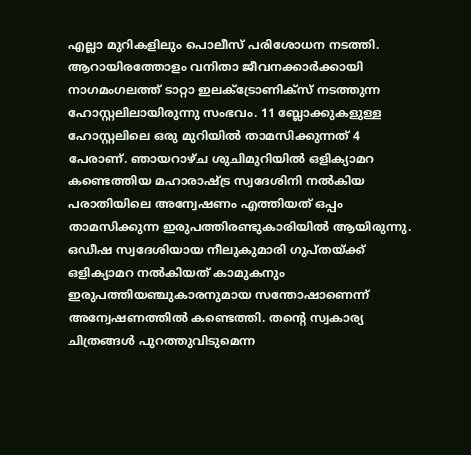എല്ലാ മുറികളിലും പൊലീസ് പരിശോധന നടത്തി.
ആറായിരത്തോളം വനിതാ ജീവനക്കാർക്കായി നാഗമംഗലത്ത് ടാറ്റാ ഇലക്ട്രോണിക്സ് നടത്തുന്ന ഹോസ്റ്റലിലായിരുന്നു സംഭവം. 11 ബ്ലോക്കുകളുള്ള ഹോസ്റ്റലിലെ ഒരു മുറിയിൽ താമസിക്കുന്നത് 4 പേരാണ്. ഞായറാഴ്ച ശുചിമുറിയിൽ ഒളിക്യാമറ കണ്ടെത്തിയ മഹാരാഷ്ട്ര സ്വദേശിനി നൽകിയ പരാതിയിലെ അന്വേഷണം എത്തിയത് ഒപ്പം താമസിക്കുന്ന ഇരുപത്തിരണ്ടുകാരിയിൽ ആയിരുന്നു. ഒഡീഷ സ്വദേശിയായ നീലുകുമാരി ഗുപ്തയ്ക്ക് ഒളിക്യാമറ നൽകിയത് കാമുകനും ഇരുപത്തിയഞ്ചുകാരനുമായ സന്തോഷാണെന്ന് അന്വേഷണത്തിൽ കണ്ടെത്തി. തന്റെ സ്വകാര്യ ചിത്രങ്ങൾ പുറത്തുവിടുമെന്ന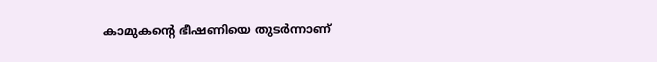കാമുകന്റെ ഭീഷണിയെ തുടർന്നാണ്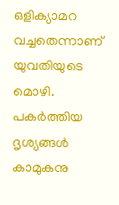ഒളിക്യാമറ വച്ചതെന്നാണ് യുവതിയുടെ മൊഴി. പകർത്തിയ ദൃശ്യങ്ങൾ കാമുകനു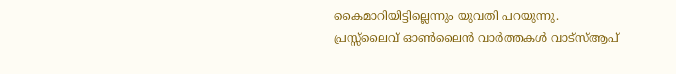കൈമാറിയിട്ടില്ലെന്നും യുവതി പറയുന്നു.
പ്രസ്സ്ലൈവ് ഓൺലൈൻ വാർത്തകൾ വാട്സ്ആപ്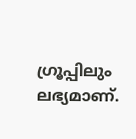ഗ്രൂപ്പിലും ലഭ്യമാണ്.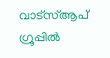വാട്സ്ആപ് ഗ്രൂപ്പിൽ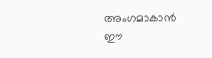അംഗമാകാൻ ഈ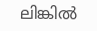ലിങ്കിൽ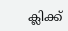ക്ലിക്ക്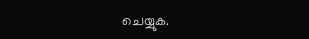ചെയ്യുക.